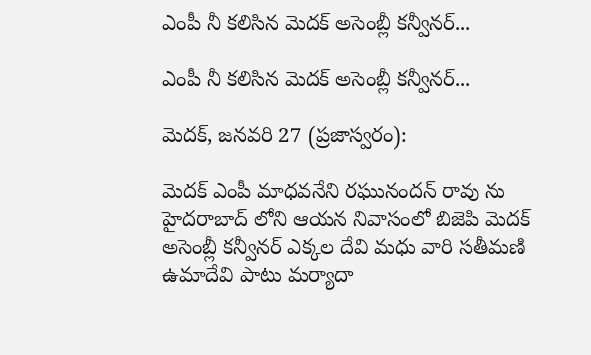ఎంపీ నీ కలిసిన మెదక్ అసెంబ్లీ కన్వీనర్...

ఎంపీ నీ కలిసిన మెదక్ అసెంబ్లీ కన్వీనర్...

మెదక్, జనవరి 27 (ప్రజాస్వరం):

మెదక్ ఎంపీ మాధవనేని రఘునందన్ రావు ను హైదరాబాద్ లోని ఆయన నివాసంలో బిజెపి మెదక్ అసెంబ్లీ కన్వీనర్ ఎక్కల దేవి మధు వారి సతీమణి ఉమాదేవి పాటు మర్యాదా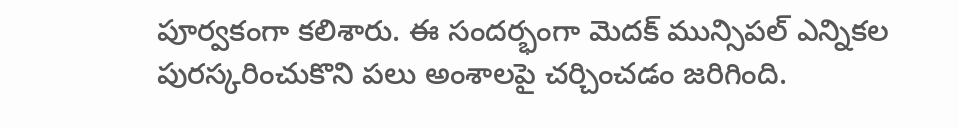పూర్వకంగా కలిశారు. ఈ సందర్భంగా మెదక్ మున్సిపల్ ఎన్నికల పురస్కరించుకొని పలు అంశాలపై చర్చించడం జరిగింది.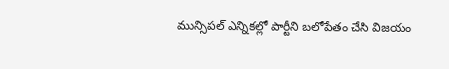మున్సిపల్ ఎన్నికల్లో పార్టీని బలోపేతం చేసి విజయం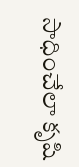సాధించేలా కృషి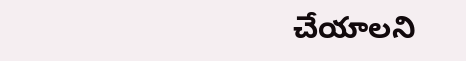చేయాలని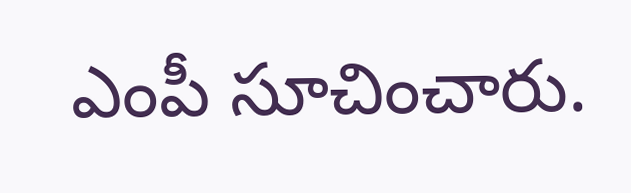ఎంపీ సూచించారు.